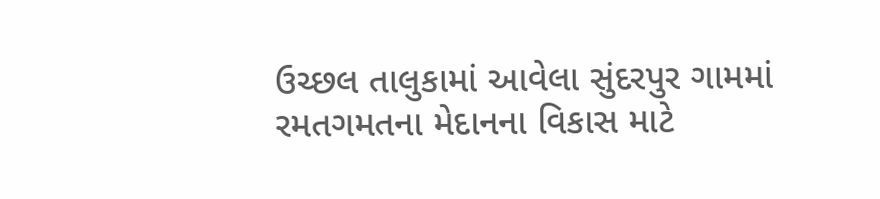ઉચ્છલ તાલુકામાં આવેલા સુંદરપુર ગામમાં રમતગમતના મેદાનના વિકાસ માટે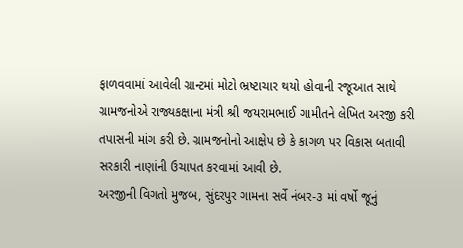ફાળવવામાં આવેલી ગ્રાન્ટમાં મોટો ભ્રષ્ટાચાર થયો હોવાની રજૂઆત સાથે ગ્રામજનોએ રાજ્યકક્ષાના મંત્રી શ્રી જયરામભાઈ ગામીતને લેખિત અરજી કરી તપાસની માંગ કરી છે. ગ્રામજનોનો આક્ષેપ છે કે કાગળ પર વિકાસ બતાવી સરકારી નાણાંની ઉચાપત કરવામાં આવી છે.
અરજીની વિગતો મુજબ, સુંદરપુર ગામના સર્વે નંબર-૩ માં વર્ષો જૂનું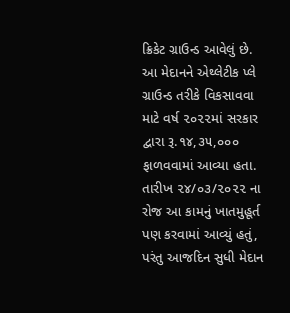ક્રિકેટ ગ્રાઉન્ડ આવેલું છે. આ મેદાનને એથ્લેટીક પ્લે ગ્રાઉન્ડ તરીકે વિકસાવવા માટે વર્ષ ૨૦૨૨માં સરકાર દ્વારા રૂ.૧૪,૩૫,૦૦૦ ફાળવવામાં આવ્યા હતા. તારીખ ૨૪/૦૩/૨૦૨૨ ના રોજ આ કામનું ખાતમુહૂર્ત પણ કરવામાં આવ્યું હતું, પરંતુ આજદિન સુધી મેદાન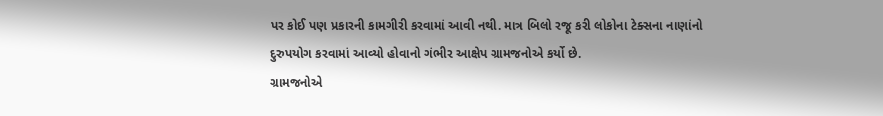પર કોઈ પણ પ્રકારની કામગીરી કરવામાં આવી નથી. માત્ર બિલો રજૂ કરી લોકોના ટેક્સના નાણાંનો દુરુપયોગ કરવામાં આવ્યો હોવાનો ગંભીર આક્ષેપ ગ્રામજનોએ કર્યો છે.
ગ્રામજનોએ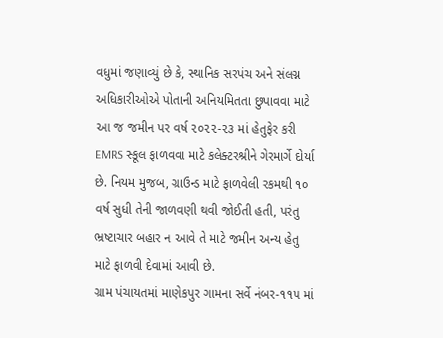વધુમાં જણાવ્યું છે કે, સ્થાનિક સરપંચ અને સંલગ્ન અધિકારીઓએ પોતાની અનિયમિતતા છુપાવવા માટે આ જ જમીન પર વર્ષ ૨૦૨૨-૨૩ માં હેતુફેર કરી EMRS સ્કૂલ ફાળવવા માટે કલેક્ટરશ્રીને ગેરમાર્ગે દોર્યા છે. નિયમ મુજબ, ગ્રાઉન્ડ માટે ફાળવેલી રકમથી ૧૦ વર્ષ સુધી તેની જાળવણી થવી જોઈતી હતી, પરંતુ ભ્રષ્ટાચાર બહાર ન આવે તે માટે જમીન અન્ય હેતુ માટે ફાળવી દેવામાં આવી છે.
ગ્રામ પંચાયતમાં માણેકપુર ગામના સર્વે નંબર-૧૧૫ માં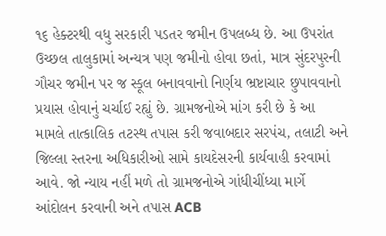૧૬ હેક્ટરથી વધુ સરકારી પડતર જમીન ઉપલબ્ધ છે. આ ઉપરાંત ઉચ્છલ તાલુકામાં અન્યત્ર પણ જમીનો હોવા છતાં, માત્ર સુંદરપુરની ગૌચર જમીન પર જ સ્કૂલ બનાવવાનો નિર્ણય ભ્રષ્ટાચાર છુપાવવાનો પ્રયાસ હોવાનું ચર્ચાઈ રહ્યું છે. ગ્રામજનોએ માંગ કરી છે કે આ મામલે તાત્કાલિક તટસ્થ તપાસ કરી જવાબદાર સરપંચ, તલાટી અને જિલ્લા સ્તરના અધિકારીઓ સામે કાયદેસરની કાર્યવાહી કરવામાં આવે. જો ન્યાય નહીં મળે તો ગ્રામજનોએ ગાંધીચીંધ્યા માર્ગે આંદોલન કરવાની અને તપાસ ACB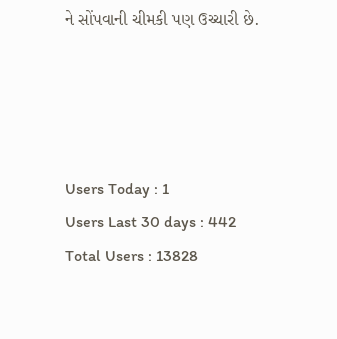ને સોંપવાની ચીમકી પણ ઉચ્ચારી છે.




Users Today : 1
Users Last 30 days : 442
Total Users : 13828